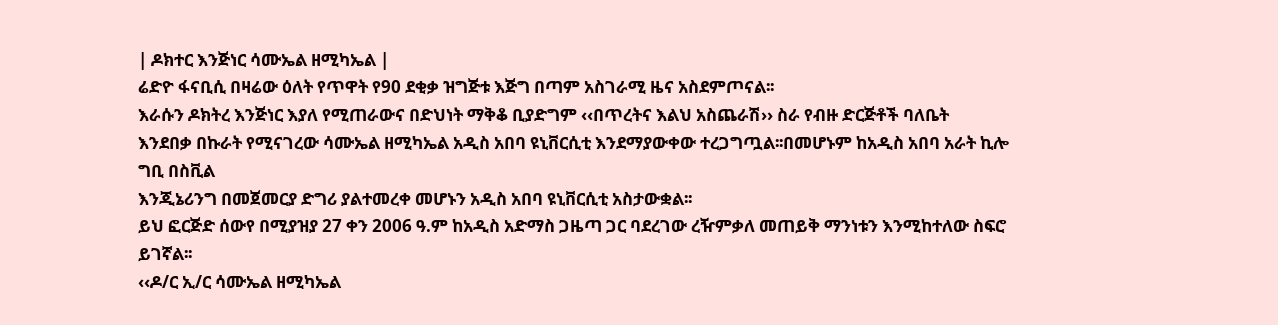| ዶክተር እንጅነር ሳሙኤል ዘሚካኤል |
ሬድዮ ፋናቢሲ በዛሬው ዕለት የጥዋት የ90 ደቂቃ ዝግጅቱ እጅግ በጣም አስገራሚ ዜና አስደምጦናል፡፡
እራሱን ዶክትረ እንጅነር እያለ የሚጠራውና በድህነት ማቅቆ ቢያድግም ‹‹በጥረትና እልህ አስጨራሽ›› ስራ የብዙ ድርጅቶች ባለቤት
እንደበቃ በኩራት የሚናገረው ሳሙኤል ዘሚካኤል አዲስ አበባ ዩኒቨርሲቲ እንደማያውቀው ተረጋግጧል፡፡በመሆኑም ከአዲስ አበባ አራት ኪሎ ግቢ በስቪል
እንጂኔሪንግ በመጀመርያ ድግሪ ያልተመረቀ መሆኑን አዲስ አበባ ዩኒቨርሲቲ አስታውቋል፡፡
ይህ ፎርጅድ ሰውየ በሚያዝያ 27 ቀን 2006 ዓ.ም ከአዲስ አድማስ ጋዜጣ ጋር ባደረገው ረዥምቃለ መጠይቅ ማንነቱን እንሚከተለው ስፍሮ ይገኛል፡፡
‹‹ዶ/ር ኢ/ር ሳሙኤል ዘሚካኤል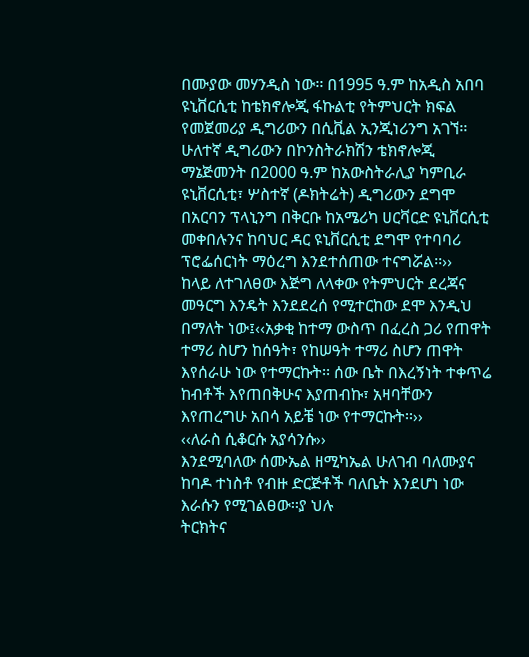በሙያው መሃንዲስ ነው፡፡ በ1995 ዓ.ም ከአዲስ አበባ ዩኒቨርሲቲ ከቴክኖሎጂ ፋኩልቲ የትምህርት ክፍል የመጀመሪያ ዲግሪውን በሲቪል ኢንጂነሪንግ አገኘ፡፡ ሁለተኛ ዲግሪውን በኮንስትራክሽን ቴክኖሎጂ ማኔጅመንት በ2000 ዓ.ም ከአውስትራሊያ ካምቢራ ዩኒቨርሲቲ፣ ሦስተኛ (ዶክትሬት) ዲግሪውን ደግሞ በአርባን ፕላኒንግ በቅርቡ ከአሜሪካ ሀርቫርድ ዩኒቨርሲቲ መቀበሉንና ከባህር ዳር ዩኒቨርሲቲ ደግሞ የተባባሪ ፕሮፌሰርነት ማዕረግ እንደተሰጠው ተናግሯል፡፡››
ከላይ ለተገለፀው እጅግ ለላቀው የትምህርት ደረጃና መዓርግ እንዴት እንደደረሰ የሚተርከው ደሞ እንዲህ በማለት ነው፤‹‹አቃቂ ከተማ ውስጥ በፈረስ ጋሪ የጠዋት ተማሪ ስሆን ከሰዓት፣ የከሠዓት ተማሪ ስሆን ጠዋት እየሰራሁ ነው የተማርኩት፡፡ ሰው ቤት በእረኝነት ተቀጥሬ ከብቶች እየጠበቅሁና እያጠብኩ፣ አዛባቸውን እየጠረግሁ አበሳ አይቼ ነው የተማርኩት፡፡››
‹‹ለራስ ሲቆርሱ አያሳንሱ››
እንደሚባለው ሰሙኤል ዘሚካኤል ሁለገብ ባለሙያና ከባዶ ተነስቶ የብዙ ድርጅቶች ባለቤት እንደሆነ ነው እራሱን የሚገልፀው፡፡ያ ህሉ
ትርክትና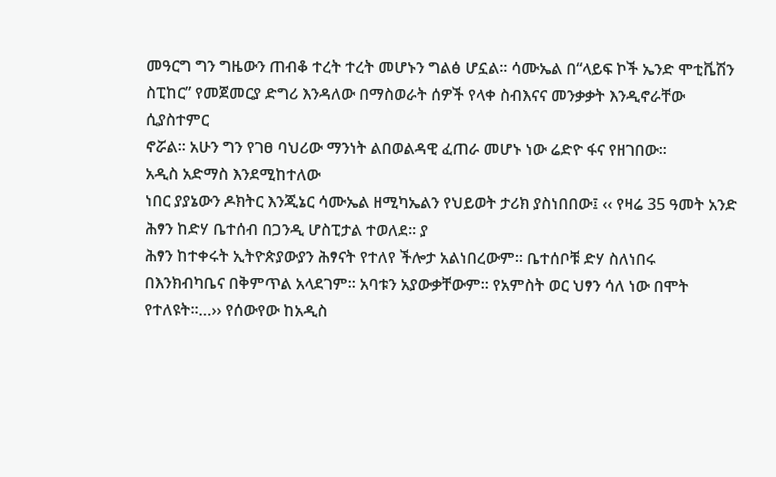መዓርግ ግን ግዜውን ጠብቆ ተረት ተረት መሆኑን ግልፅ ሆኗል፡፡ ሳሙኤል በ“ላይፍ ኮች ኤንድ ሞቲቬሽን ስፒከር” የመጀመርያ ድግሪ እንዳለው በማስወራት ሰዎች የላቀ ስብእናና መንቃቃት እንዲኖራቸው ሲያስተምር
ኖሯል፡፡ አሁን ግን የገፀ ባህሪው ማንነት ልበወልዳዊ ፈጠራ መሆኑ ነው ሬድዮ ፋና የዘገበው፡፡
አዲስ አድማስ እንደሚከተለው
ነበር ያያኔውን ዶክትር እንጂኔር ሳሙኤል ዘሚካኤልን የህይወት ታሪክ ያስነበበው፤ ‹‹ የዛሬ 35 ዓመት አንድ ሕፃን ከድሃ ቤተሰብ በጋንዲ ሆስፒታል ተወለደ፡፡ ያ
ሕፃን ከተቀሩት ኢትዮጵያውያን ሕፃናት የተለየ ችሎታ አልነበረውም፡፡ ቤተሰቦቹ ድሃ ስለነበሩ በእንክብካቤና በቅምጥል አላደገም፡፡ አባቱን አያውቃቸውም፡፡ የአምስት ወር ህፃን ሳለ ነው በሞት የተለዩት፡፡…›› የሰውየው ከአዲስ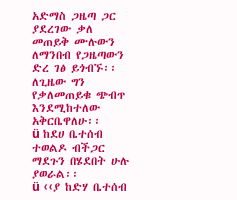አድማስ ጋዜጣ ጋር ያደረገው ቃለ
መጠይቅ ሙሉውን ለማንበብ የጋዜጣውን ድረ ገፅ ይጎብኙ፡፡ለጊዜው ግን የቃለመጠይቁ ጭብጥ እንደሚከተለው አቅርቤዋለሁ፡፡
ü ከደሀ ቤተሰብ ተወልዶ ብችጋር ማደጉን በሄደበት ሁሉ ያወራል፡፡
ü ‹‹ያ ከድሃ ቤተሰብ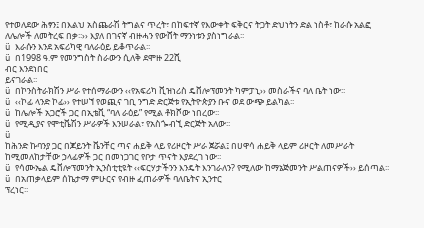የተወለደው ሕፃን፤ በእልህ አስጨራሽ ትግልና ጥረት፣ በከፍተኛ የእውቀት ፍቅርና ትጋት ድህነትን ድል ነስቶ፣ ከራሱ አልፎ ለሌሎች ለመትረፍ በቃ፡፡›› እያለ በገናኛ ብዙሓን የውሸት ማንነቱን ያስነግራል፡፡
ü እራሱን እንደ አፍሪካዊ ባለራዕይ ይቆጥራል፡፡
ü በ1998 ዓ.ም የመንግስት ስራውን ሲለቅ ደሞዙ 22ሺ
ብር እንደነበር
ይናገራል፡፡
ü በኮንስትራክሽን ሥራ የተሰማራውን ‹‹የአፍሪካ ቪዝነሪስ ዴቨሎፕመንት ካምፓኒ›› መስራችና ባለ ቤት ነው፡፡
ü ‹‹ኮፊ ላንድ ኮፊ›› የተሠኘ የወጪና ገቢ ንግድ ድርጅቱ የኢትዮጵያን ቡና ወደ ውጭ ይልካል፡፡
ü ከሌሎች አጋሮች ጋር በኢቴቪ “ባለ ራዕይ” የሚል ቶክሾው ነበረው፡፡
ü የሚዲያና የሞቲቬሽን ሥራዎች እንሠራል፣ የአስጐብኚ ድርጅት አለው፡፡
ü
ከሕንድ ኩባንያ ጋር በጆይንት ቬንቸር ጣና ሐይቅ ላይ የሪዞርት ሥራ ጀሯል፤ በሀዋሳ ሐይቅ ላይም ሪዞርት ለመሥራት ከሚመለከታቸው ኃላፊዎች ጋር በመነጋገር የቦታ ጥናት እያደረገ ነው፡፡
ü የሳሙኤል ዴቨሎፕመንት ኢንስቲቲዩት ‹‹ፍርሃታችንን እንዴት እንገራለን? የሚለው ከማኔጅመንት ሥልጠናዎች›› ይሰጣል፡፡
ü በአጠቃላይም ሰኬታማ ምሁርና የብዙ ፈጠራዎች ባለቤትና ኢንተር
ፕረነር፡፡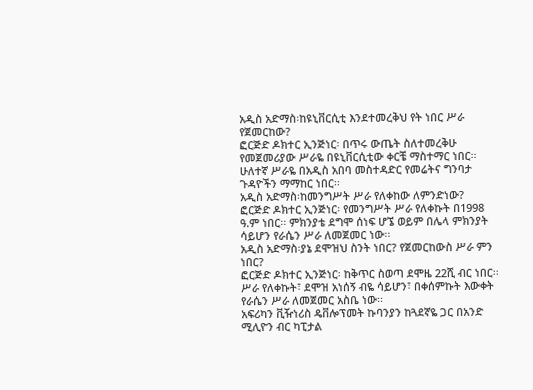አዲስ አድማስ፡ከዩኒቨርሲቲ እንደተመረቅህ የት ነበር ሥራ የጀመርከው?
ፎርጅድ ዶክተር ኢንጅነር፡ በጥሩ ውጤት ስለተመረቅሁ የመጀመሪያው ሥራዬ በዩኒቨርሲቲው ቀርቼ ማስተማር ነበር፡፡ ሁለተኛ ሥራዬ በአዲስ አበባ መስተዳድር የመሬትና ግንባታ ጉዳዮችን ማማከር ነበር፡፡
አዲስ አድማስ፡ከመንግሥት ሥራ የለቀከው ለምንድነው?
ፎርጅድ ዶክተር ኢንጅነር፡ የመንግሥት ሥራ የለቀኩት በ1998 ዓ.ም ነበር፡፡ ምክንያቴ ደግሞ ሰነፍ ሆኜ ወይም በሌላ ምክንያት ሳይሆን የራሴን ሥራ ለመጀመር ነው፡፡
አዲስ አድማስ፡ያኔ ደሞዝህ ስንት ነበር? የጀመርከውስ ሥራ ምን ነበር?
ፎርጅድ ዶክተር ኢንጅነር፡ ከቅጥር ስወጣ ደሞዜ 22ሺ ብር ነበር፡፡ ሥራ የለቀኩት፣ ደሞዝ አነሰኝ ብዬ ሳይሆን፣ በቀሰምኩት እውቀት የራሴን ሥራ ለመጀመር አስቤ ነው፡፡
አፍሪካን ቪዥነሪስ ዴቨሎፕመት ኩባንያን ከጓደኛዬ ጋር በአንድ ሚሊዮን ብር ካፒታል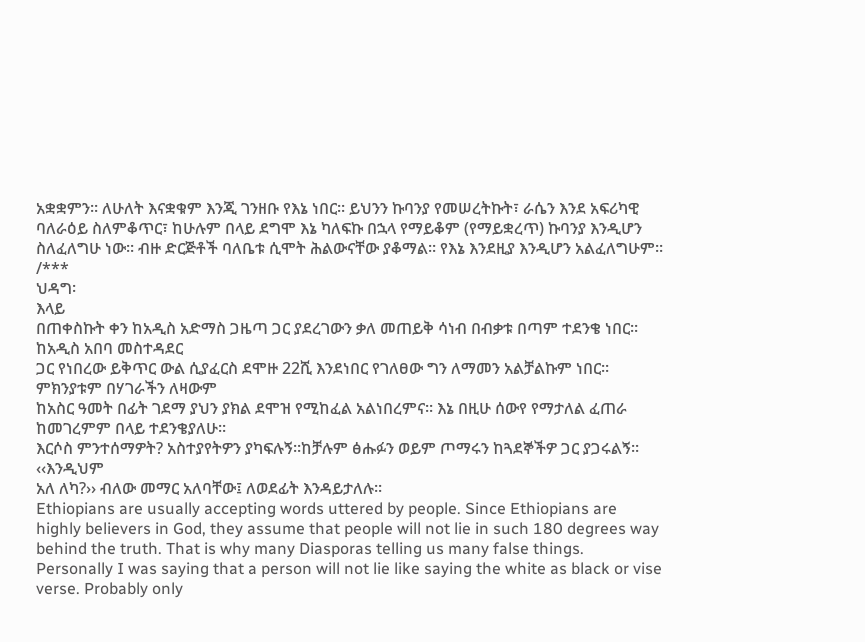አቋቋምን፡፡ ለሁለት እናቋቁም እንጂ ገንዘቡ የእኔ ነበር፡፡ ይህንን ኩባንያ የመሠረትኩት፣ ራሴን እንደ አፍሪካዊ ባለራዕይ ስለምቆጥር፣ ከሁሉም በላይ ደግሞ እኔ ካለፍኩ በኋላ የማይቆም (የማይቋረጥ) ኩባንያ እንዲሆን ስለፈለግሁ ነው፡፡ ብዙ ድርጅቶች ባለቤቱ ሲሞት ሕልውናቸው ያቆማል፡፡ የእኔ እንደዚያ እንዲሆን አልፈለግሁም፡፡
/***
ህዳግ፡
እላይ
በጠቀስኩት ቀን ከአዲስ አድማስ ጋዜጣ ጋር ያደረገውን ቃለ መጠይቅ ሳነብ በብቃቱ በጣም ተደንቄ ነበር፡፡ከአዲስ አበባ መስተዳደር
ጋር የነበረው ይቅጥር ውል ሲያፈርስ ደሞዙ 22ሺ እንደነበር የገለፀው ግን ለማመን አልቻልኩም ነበር፡፡ምክንያቱም በሃገራችን ለዛውም
ከአስር ዓመት በፊት ገደማ ያህን ያክል ደሞዝ የሚከፈል አልነበረምና፡፡ እኔ በዚሁ ሰውየ የማታለል ፈጠራ ከመገረምም በላይ ተደንቄያለሁ፡፡
እርሶስ ምንተሰማዎት? አስተያየትዎን ያካፍሉኝ፡፡ከቻሉም ፅሑፉን ወይም ጦማሩን ከጓደኞችዎ ጋር ያጋሩልኝ፡፡ ‹‹እንዲህም
አለ ለካ?›› ብለው መማር አለባቸው፤ ለወደፊት እንዳይታለሉ፡፡
Ethiopians are usually accepting words uttered by people. Since Ethiopians are highly believers in God, they assume that people will not lie in such 180 degrees way behind the truth. That is why many Diasporas telling us many false things. Personally I was saying that a person will not lie like saying the white as black or vise verse. Probably only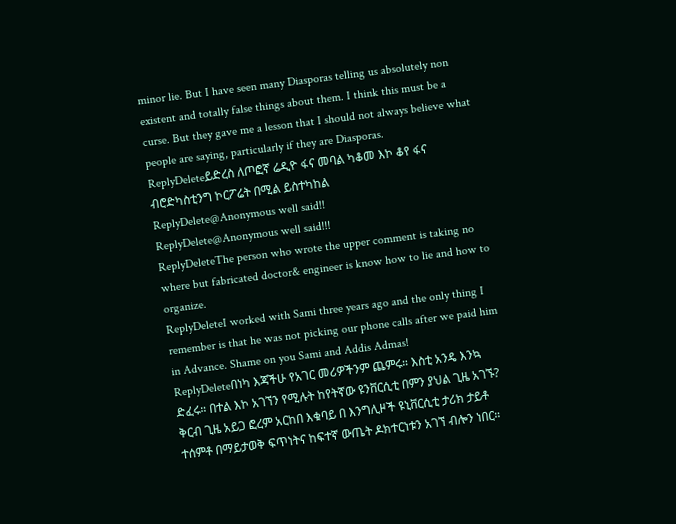minor lie. But I have seen many Diasporas telling us absolutely non existent and totally false things about them. I think this must be a curse. But they gave me a lesson that I should not always believe what people are saying, particularly if they are Diasporas.
ReplyDeleteይድረስ ለጦፎኛ ሬዲዮ ፋና መባል ካቆመ እኮ ቆየ ፋና ብሮድካስቲንግ ኮርፖሬት በሚል ይስተካከል
ReplyDelete@Anonymous well said!!
ReplyDelete@Anonymous well said!!!
ReplyDeleteThe person who wrote the upper comment is taking no where but fabricated doctor& engineer is know how to lie and how to organize.
ReplyDeleteI worked with Sami three years ago and the only thing I remember is that he was not picking our phone calls after we paid him in Advance. Shame on you Sami and Addis Admas!
ReplyDeleteበነካ እጃችሁ የአገር መሪዎችንም ጨምሩ። እስቲ አንዴ እንኳ ድፈሩ። በተል እኮ አገኘን የሚሉት ከየትኛው ዩንቨርሲቲ በምን ያህል ጊዜ አገኙ? ቅርብ ጊዜ አይጋ ፎረም አርከበ እቁባይ በ እንግሊዞች ዩኒቨርሲቲ ታሪክ ታይቶ ተሰምቶ በማይታወቅ ፍጥነትና ከፍተኛ ውጤት ዶክተርነቱን አገኘ ብሎን ነበር።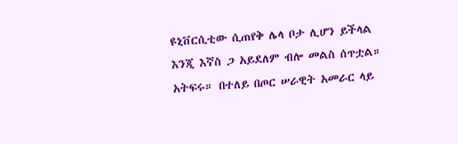ዩኒቨርሲቲው ሲጠየቅ ሌላ ቦታ ሊሆን ይችላል እንጂ እኛስ ጋ አይደለም ብሎ መልስ ሰጥቷል። አትፍሩ። በተለይ በጦር ሠራዊት አመራር ላይ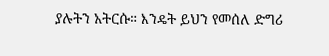ያሉትን አትርሱ። እንዴት ይህን የመሰለ ድግሪ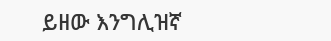ይዘው እንግሊዝኛ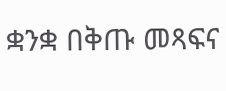ቋንቋ በቅጡ መጻፍና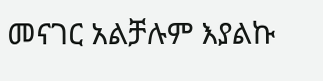መናገር አልቻሉም እያልኩ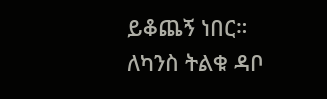ይቆጨኝ ነበር። ለካንስ ትልቁ ዳቦ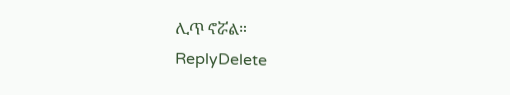ሊጥ ኖሯል።
ReplyDelete